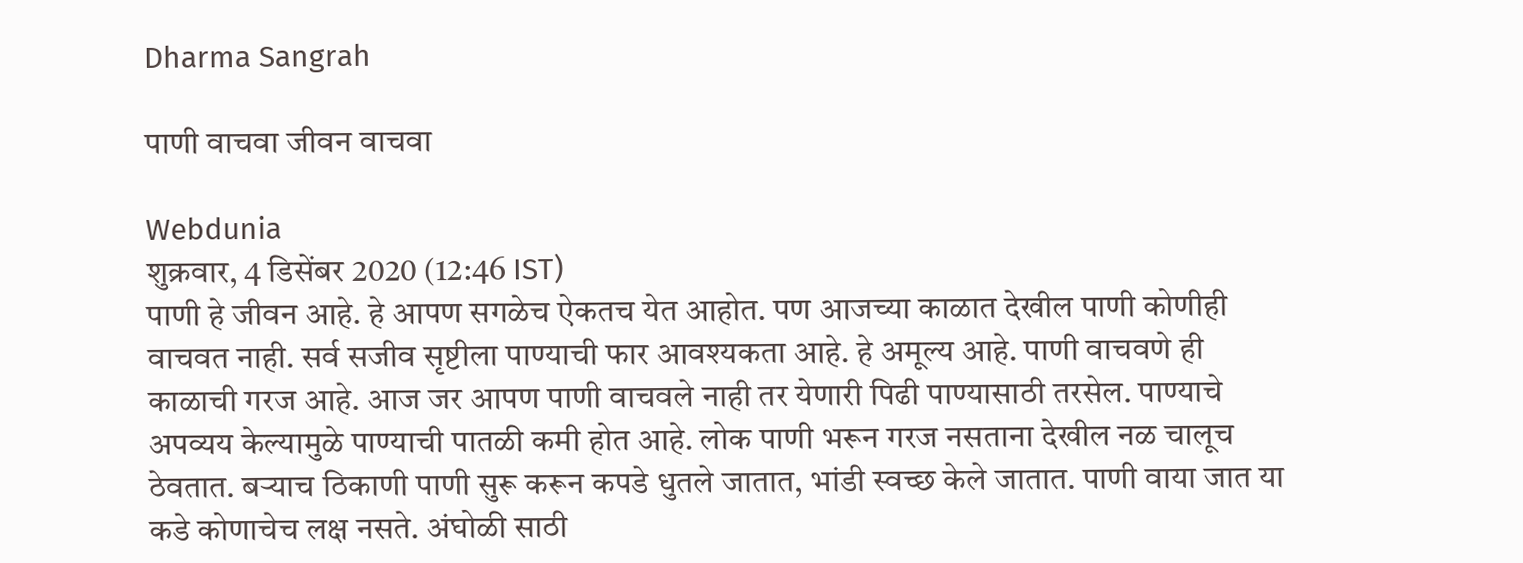Dharma Sangrah

पाणी वाचवा जीवन वाचवा

Webdunia
शुक्रवार, 4 डिसेंबर 2020 (12:46 IST)
पाणी हे जीवन आहे. हे आपण सगळेच ऐकतच येत आहोत. पण आजच्या काळात देखील पाणी कोणीही वाचवत नाही. सर्व सजीव सृष्टीला पाण्याची फार आवश्यकता आहे. हे अमूल्य आहे. पाणी वाचवणे ही काळाची गरज आहे. आज जर आपण पाणी वाचवले नाही तर येणारी पिढी पाण्यासाठी तरसेल. पाण्याचे अपव्यय केल्यामुळे पाण्याची पातळी कमी होत आहे. लोक पाणी भरून गरज नसताना देखील नळ चालूच ठेवतात. बऱ्याच ठिकाणी पाणी सुरू करून कपडे धुतले जातात, भांडी स्वच्छ केले जातात. पाणी वाया जात या कडे कोणाचेच लक्ष नसते. अंघोळी साठी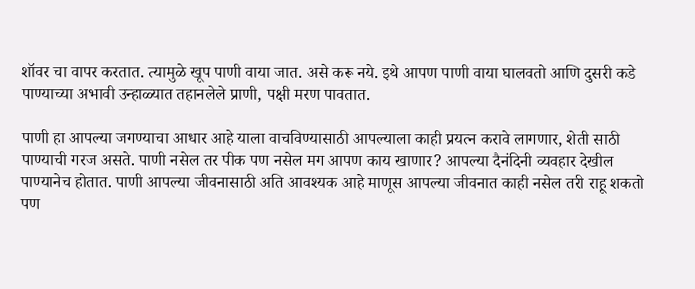शॉवर चा वापर करतात. त्यामुळे खूप पाणी वाया जात. असे करू नये. इथे आपण पाणी वाया घालवतो आणि दुसरी कडे पाण्याच्या अभावी उन्हाळ्यात तहानलेले प्राणी, पक्षी मरण पावतात.

पाणी हा आपल्या जगण्याचा आधार आहे याला वाचविण्यासाठी आपल्याला काही प्रयत्न करावे लागणार, शेती साठी पाण्याची गरज असते. पाणी नसेल तर पीक पण नसेल मग आपण काय खाणार? आपल्या दैनंदिनी व्यवहार देखील पाण्यानेच होतात. पाणी आपल्या जीवनासाठी अति आवश्यक आहे माणूस आपल्या जीवनात काही नसेल तरी राहू शकतो पण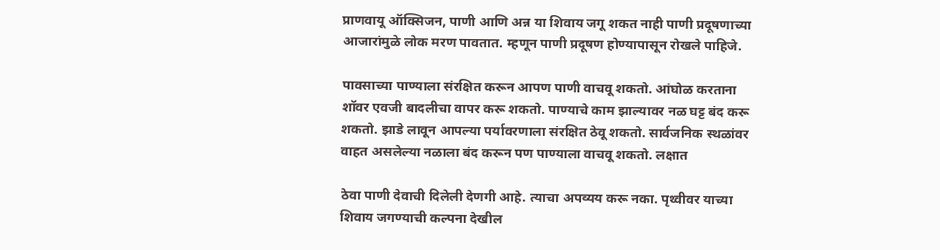प्राणवायू ऑक्सिजन, पाणी आणि अन्न या शिवाय जगू शकत नाही पाणी प्रदूषणाच्या आजारांमुळे लोक मरण पावतात. म्हणून पाणी प्रदूषण होण्यापासून रोखले पाहिजे.

पावसाच्या पाण्याला संरक्षित करून आपण पाणी वाचवू शकतो. आंघोळ करताना शॉवर एवजी बादलीचा वापर करू शकतो. पाण्याचे काम झाल्यावर नळ घट्ट बंद करू शकतो. झाडे लावून आपल्या पर्यावरणाला संरक्षित ठेवू शकतो. सार्वजनिक स्थळांवर वाहत असलेल्या नळाला बंद करून पण पाण्याला वाचवू शकतो. लक्षात

ठेवा पाणी देवाची दिलेली देणगी आहे. त्याचा अपव्यय करू नका. पृथ्वीवर याच्या शिवाय जगण्याची कल्पना देखील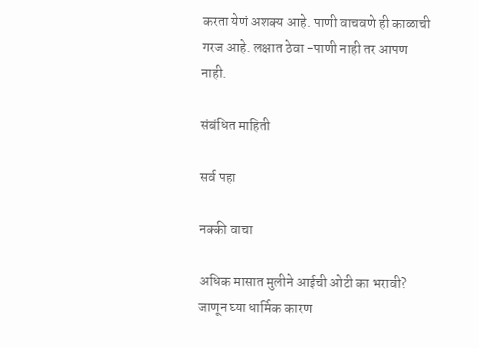करता येणं अशक्य आहे. पाणी वाचवणे ही काळाची गरज आहे. लक्षात ठेवा -पाणी नाही तर आपण नाही.

संबंधित माहिती

सर्व पहा

नक्की वाचा

अधिक मासात मुलीने आईची ओटी का भरावी? जाणून घ्या धार्मिक कारण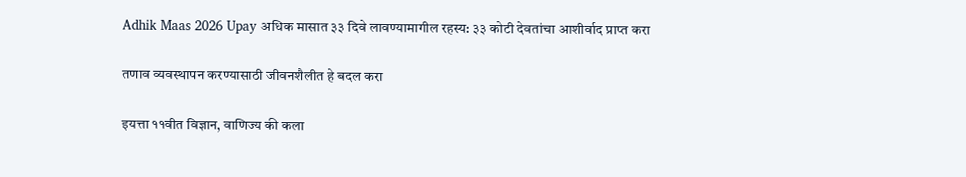Adhik Maas 2026 Upay अधिक मासात ३३ दिवे लावण्यामागील रहस्य: ३३ कोटी देवतांचा आशीर्वाद प्राप्त करा

तणाव व्यवस्थापन करण्यासाठी जीवनशैलीत हे बदल करा

इयत्ता ११वीत विज्ञान, वाणिज्य की कला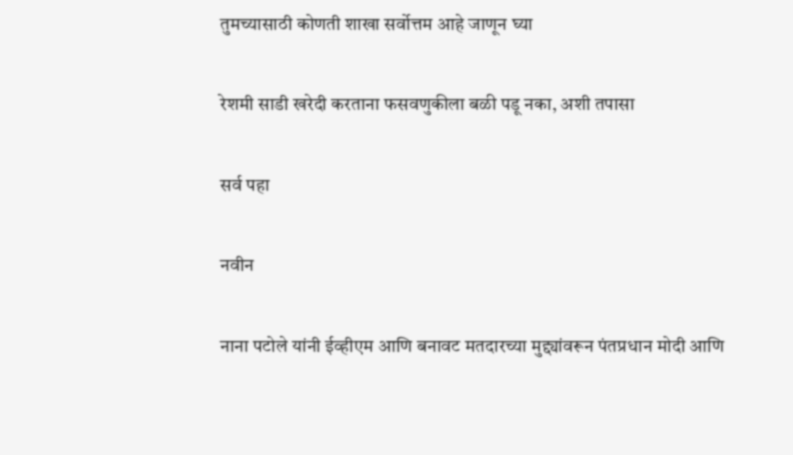तुमच्यासाठी कोणती शाखा सर्वोत्तम आहे जाणून घ्या

रेशमी साडी खरेदी करताना फसवणुकीला बळी पडू नका, अशी तपासा

सर्व पहा

नवीन

नाना पटोले यांनी ईव्हीएम आणि बनावट मतदारच्या मुद्द्यांवरून पंतप्रधान मोदी आणि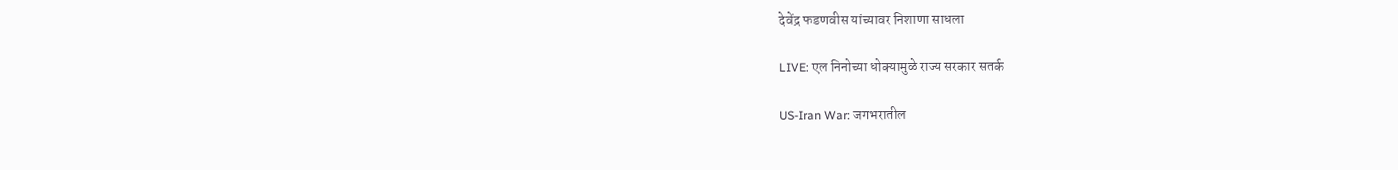देवेंद्र फडणवीस यांच्यावर निशाणा साधला

LIVE: एल निनोच्या धोक्यामुळे राज्य सरकार सतर्क

US-Iran War: जगभरातील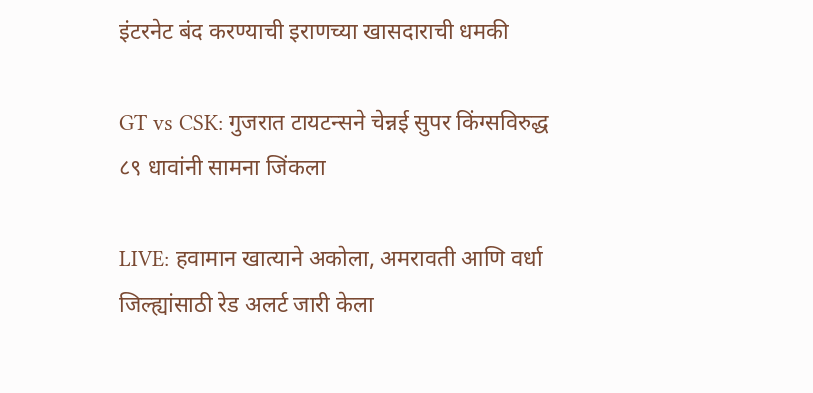इंटरनेट बंद करण्याची इराणच्या खासदाराची धमकी

GT vs CSK: गुजरात टायटन्सने चेन्नई सुपर किंग्सविरुद्ध ८९ धावांनी सामना जिंकला

LIVE: हवामान खात्याने अकोला, अमरावती आणि वर्धा जिल्ह्यांसाठी रेड अलर्ट जारी केला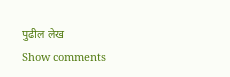पुढील लेख
Show comments